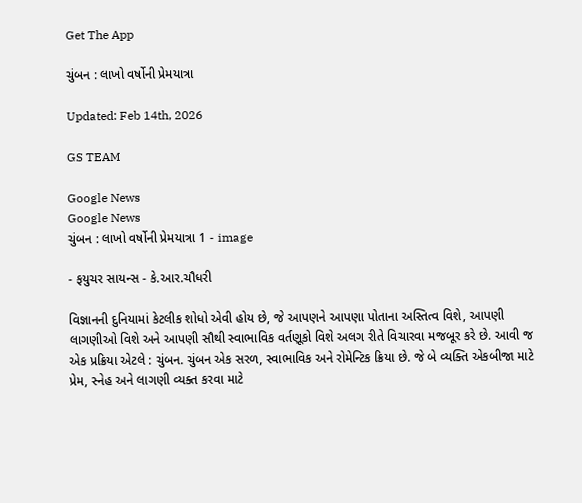Get The App

ચુંબન : લાખો વર્ષોની પ્રેમયાત્રા

Updated: Feb 14th, 2026

GS TEAM

Google News
Google News
ચુંબન : લાખો વર્ષોની પ્રેમયાત્રા 1 - image

- ફયુચર સાયન્સ - કે.આર.ચૌધરી

વિજ્ઞાનની દુનિયામાં કેટલીક શોધો એવી હોય છે, જે આપણને આપણા પોતાના અસ્તિત્વ વિશે, આપણી લાગણીઓ વિશે અને આપણી સૌથી સ્વાભાવિક વર્તણૂકો વિશે અલગ રીતે વિચારવા મજબૂર કરે છે. આવી જ એક પ્રક્રિયા એટલે : ચુંબન. ચુંબન એક સરળ, સ્વાભાવિક અને રોમેન્ટિક ક્રિયા છે. જે બે વ્યક્તિ એકબીજા માટે પ્રેમ, સ્નેહ અને લાગણી વ્યક્ત કરવા માટે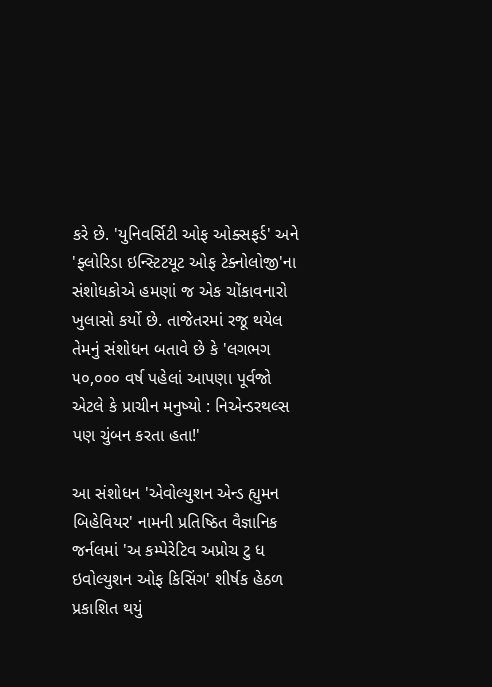કરે છે. 'યુનિવર્સિટી ઓફ ઓક્સફર્ડ' અને 'ફ્લોરિડા ઇન્સ્ટિટયૂટ ઓફ ટેક્નોલોજી'ના સંશોધકોએ હમણાં જ એક ચોંકાવનારો ખુલાસો કર્યો છે. તાજેતરમાં રજૂ થયેલ તેમનું સંશોધન બતાવે છે કે 'લગભગ ૫૦,૦૦૦ વર્ષ પહેલાં આપણા પૂર્વજો એટલે કે પ્રાચીન મનુષ્યો : નિએન્ડરથલ્સ પણ ચુંબન કરતા હતા!'

આ સંશોધન 'એવોલ્યુશન એન્ડ હ્યુમન બિહેવિયર' નામની પ્રતિષ્ઠિત વૈજ્ઞાનિક જર્નલમાં 'અ કમ્પેરેટિવ અપ્રોચ ટુ ધ ઇવોલ્યુશન ઓફ કિસિંગ' શીર્ષક હેઠળ પ્રકાશિત થયું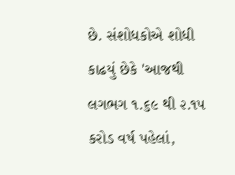છે. સંશોધકોએ શોધી કાઢયું છેકે 'આજથી લગભગ ૧.૬૯ થી ૨.૧૫ કરોડ વર્ષ પહેલાં,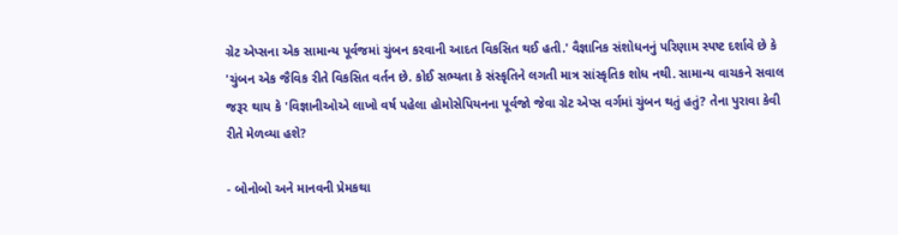ગ્રેટ એપ્સના એક સામાન્ય પૂર્વજમાં ચુંબન કરવાની આદત વિકસિત થઈ હતી.' વૈજ્ઞાનિક સંશોધનનું પરિણામ સ્પષ્ટ દર્શાવે છે કે 'ચુંબન એક જૈવિક રીતે વિકસિત વર્તન છે. કોઈ સભ્યતા કે સંસ્કૃતિને લગતી માત્ર સાંસ્કૃતિક શોધ નથી. સામાન્ય વાચકને સવાલ જરૂર થાય કે 'વિજ્ઞાનીઓએ લાખો વર્ષ પહેલા હોમોસેપિયનના પૂર્વજો જેવા ગ્રેટ એપ્સ વર્ગમાં ચુંબન થતું હતું? તેના પુરાવા કેવી રીતે મેળવ્યા હશે?

- બોનોબો અને માનવની પ્રેમકથા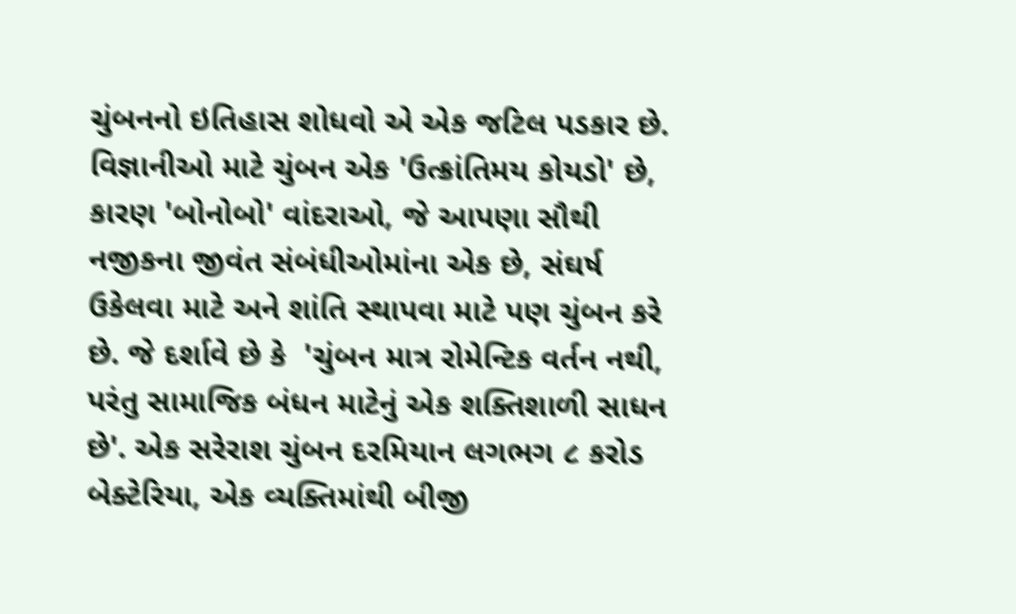ચુંબનનો ઇતિહાસ શોધવો એ એક જટિલ પડકાર છે. વિજ્ઞાનીઓ માટે ચુંબન એક 'ઉત્ક્રાંતિમય કોયડો' છે, કારણ 'બોનોબો' વાંદરાઓ, જે આપણા સૌથી નજીકના જીવંત સંબંધીઓમાંના એક છે, સંઘર્ષ ઉકેલવા માટે અને શાંતિ સ્થાપવા માટે પણ ચુંબન કરે છે. જે દર્શાવે છે કે  'ચુંબન માત્ર રોમેન્ટિક વર્તન નથી, પરંતુ સામાજિક બંધન માટેનું એક શક્તિશાળી સાધન છે'. એક સરેરાશ ચુંબન દરમિયાન લગભગ ૮ કરોડ બેક્ટેરિયા, એક વ્યક્તિમાંથી બીજી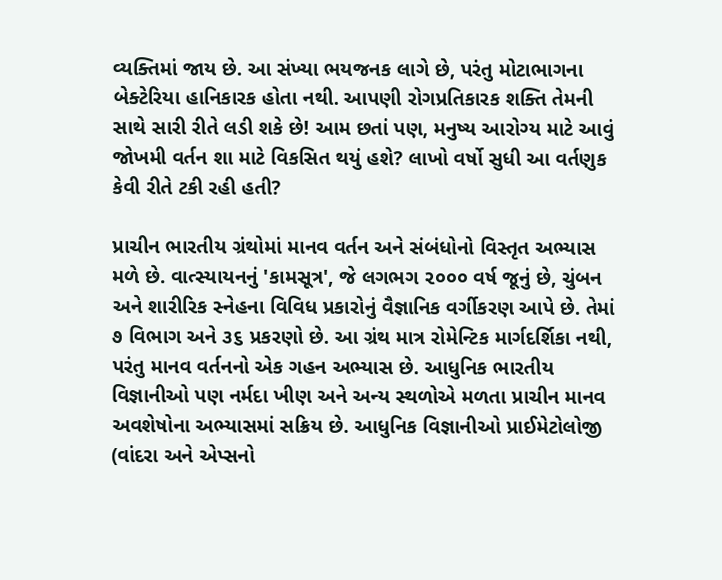વ્યક્તિમાં જાય છે. આ સંખ્યા ભયજનક લાગે છે, પરંતુ મોટાભાગના બેક્ટેરિયા હાનિકારક હોતા નથી. આપણી રોગપ્રતિકારક શક્તિ તેમની સાથે સારી રીતે લડી શકે છે! આમ છતાં પણ, મનુષ્ય આરોગ્ય માટે આવું જોખમી વર્તન શા માટે વિકસિત થયું હશે? લાખો વર્ષો સુધી આ વર્તણુક કેવી રીતે ટકી રહી હતી?

પ્રાચીન ભારતીય ગ્રંથોમાં માનવ વર્તન અને સંબંધોનો વિસ્તૃત અભ્યાસ મળે છે. વાત્સ્યાયનનું 'કામસૂત્ર', જે લગભગ ૨૦૦૦ વર્ષ જૂનું છે, ચુંબન અને શારીરિક સ્નેહના વિવિધ પ્રકારોનું વૈજ્ઞાનિક વર્ગીકરણ આપે છે. તેમાં ૭ વિભાગ અને ૩૬ પ્રકરણો છે. આ ગ્રંથ માત્ર રોમેન્ટિક માર્ગદર્શિકા નથી, પરંતુ માનવ વર્તનનો એક ગહન અભ્યાસ છે. આધુનિક ભારતીય વિજ્ઞાનીઓ પણ નર્મદા ખીણ અને અન્ય સ્થળોએ મળતા પ્રાચીન માનવ અવશેષોના અભ્યાસમાં સક્રિય છે. આધુનિક વિજ્ઞાનીઓ પ્રાઈમેટોલોજી (વાંદરા અને એપ્સનો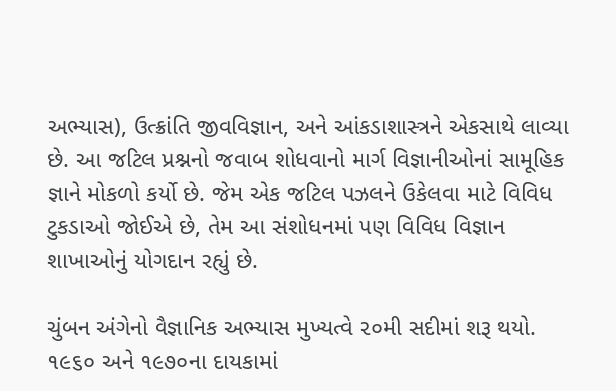અભ્યાસ), ઉત્ક્રાંતિ જીવવિજ્ઞાન, અને આંકડાશાસ્ત્રને એકસાથે લાવ્યા છે. આ જટિલ પ્રશ્નનો જવાબ શોધવાનો માર્ગ વિજ્ઞાનીઓનાં સામૂહિક જ્ઞાને મોકળો કર્યો છે. જેમ એક જટિલ પઝલને ઉકેલવા માટે વિવિધ ટુકડાઓ જોઈએ છે, તેમ આ સંશોધનમાં પણ વિવિધ વિજ્ઞાન શાખાઓનું યોગદાન રહ્યું છે.

ચુંબન અંગેનો વૈજ્ઞાનિક અભ્યાસ મુખ્યત્વે ૨૦મી સદીમાં શરૂ થયો. ૧૯૬૦ અને ૧૯૭૦ના દાયકામાં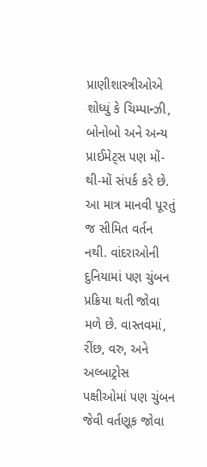પ્રાણીશાસ્ત્રીઓએ શોધ્યું કે ચિમ્પાન્ઝી, બોનોબો અને અન્ય પ્રાઈમેટ્સ પણ મોં-થી-મોં સંપર્ક કરે છે. આ માત્ર માનવી પૂરતું જ સીમિત વર્તન નથી. વાંદરાઓની દુનિયામાં પણ ચુંબન પ્રક્રિયા થતી જોવા મળે છે. વાસ્તવમાં, રીંછ, વરુ, અને અલ્બાટ્રોસ પક્ષીઓમાં પણ ચુંબન જેવી વર્તણૂક જોવા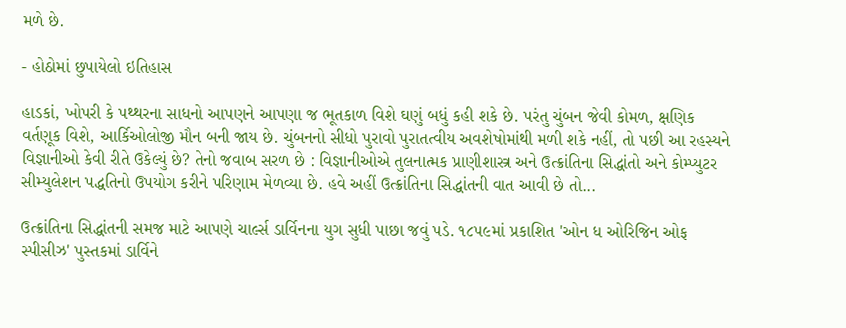મળે છે.

- હોઠોમાં છુપાયેલો ઇતિહાસ

હાડકાં, ખોપરી કે પથ્થરના સાધનો આપણને આપણા જ ભૂતકાળ વિશે ઘણું બધું કહી શકે છે. પરંતુ ચુંબન જેવી કોમળ, ક્ષણિક વર્તણૂક વિશે, આર્કિઓલોજી મૌન બની જાય છે. ચુંબનનો સીધો પુરાવો પુરાતત્વીય અવશેષોમાંથી મળી શકે નહીં, તો પછી આ રહસ્યને વિજ્ઞાનીઓ કેવી રીતે ઉકેલ્યું છે? તેનો જવાબ સરળ છે : વિજ્ઞાનીઓએ તુલનાત્મક પ્રાણીશાસ્ત્ર અને ઉત્ક્રાંતિના સિદ્ધાંતો અને કોમ્પ્યુટર સીમ્યુલેશન પદ્ધતિનો ઉપયોગ કરીને પરિણામ મેળવ્યા છે. હવે અહીં ઉત્ક્રાંતિના સિદ્ધાંતની વાત આવી છે તો...

ઉત્ક્રાંતિના સિદ્ધાંતની સમજ માટે આપણે ચાર્લ્સ ડાર્વિનના યુગ સુધી પાછા જવું પડે. ૧૮૫૯માં પ્રકાશિત 'ઓન ધ ઓરિજિન ઓફ સ્પીસીઝ' પુસ્તકમાં ડાર્વિને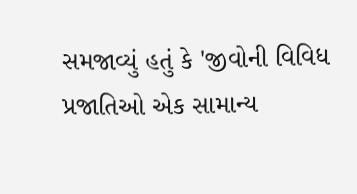સમજાવ્યું હતું કે 'જીવોની વિવિધ પ્રજાતિઓ એક સામાન્ય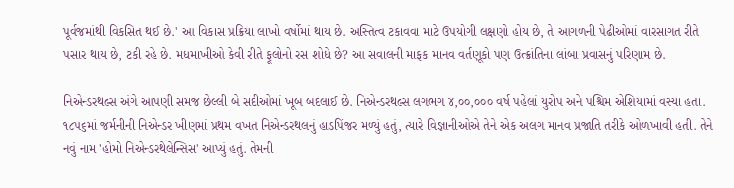પૂર્વજમાંથી વિકસિત થઈ છે.' આ વિકાસ પ્રક્રિયા લાખો વર્ષોમાં થાય છે. અસ્તિત્વ ટકાવવા માટે ઉપયોગી લક્ષણો હોય છે, તે આગળની પેઢીઓમાં વારસાગત રીતે પસાર થાય છે, ટકી રહે છે. મધમાખીઓ કેવી રીતે ફૂલોનો રસ શોધે છે? આ સવાલની માફક માનવ વર્તણૂકો પણ ઉત્ક્રાંતિના લાંબા પ્રવાસનું પરિણામ છે.

નિએન્ડરથલ્સ અંગે આપણી સમજ છેલ્લી બે સદીઓમાં ખૂબ બદલાઈ છે. નિએન્ડરથલ્સ લગભગ ૪,૦૦,૦૦૦ વર્ષ પહેલાં યુરોપ અને પશ્ચિમ એશિયામાં વસ્યા હતા. ૧૮૫૬માં જર્મનીની નિએન્ડર ખીણમાં પ્રથમ વખત નિએન્ડરથલનું હાડપિંજર મળ્યું હતું, ત્યારે વિજ્ઞાનીઓએ તેને એક અલગ માનવ પ્રજાતિ તરીકે ઓળખાવી હતી. તેને નવું નામ 'હોમો નિએન્ડરથેલેન્સિસ' આપ્યું હતું. તેમની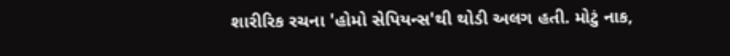શારીરિક રચના 'હોમો સેપિયન્સ'થી થોડી અલગ હતી. મોટું નાક,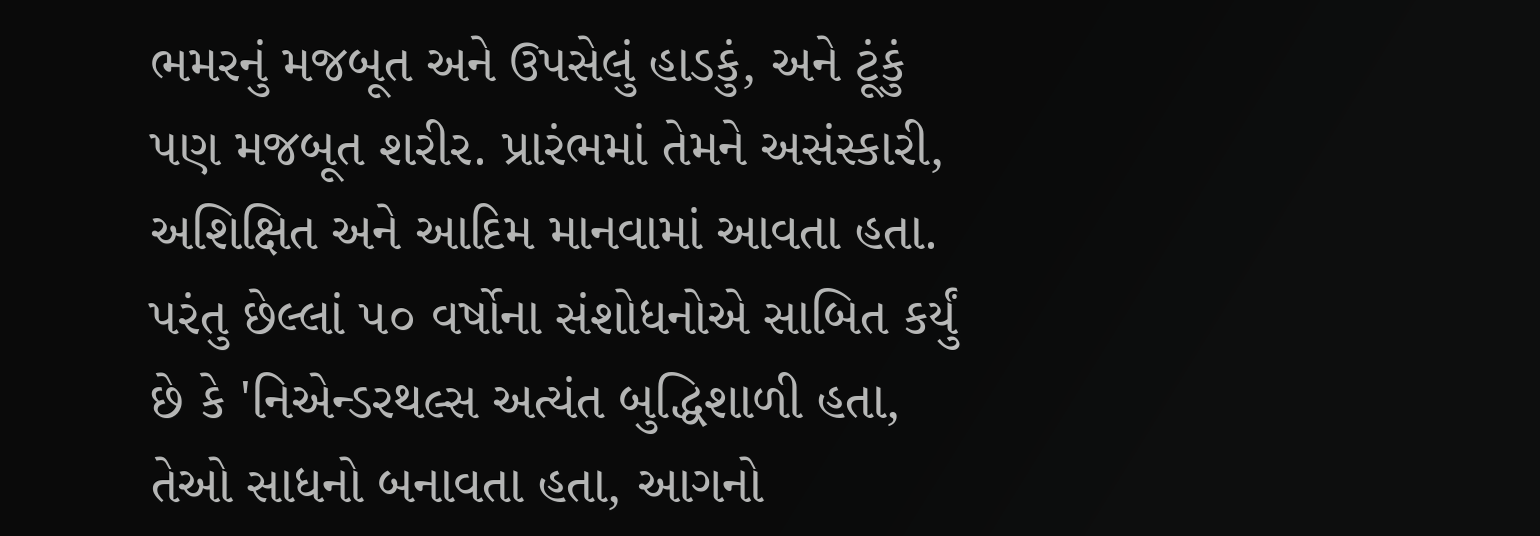ભમરનું મજબૂત અને ઉપસેલું હાડકું, અને ટૂંકું પણ મજબૂત શરીર. પ્રારંભમાં તેમને અસંસ્કારી, અશિક્ષિત અને આદિમ માનવામાં આવતા હતા. પરંતુ છેલ્લાં ૫૦ વર્ષોના સંશોધનોએ સાબિત કર્યું છે કે 'નિએન્ડરથલ્સ અત્યંત બુદ્ધિશાળી હતા, તેઓ સાધનો બનાવતા હતા, આગનો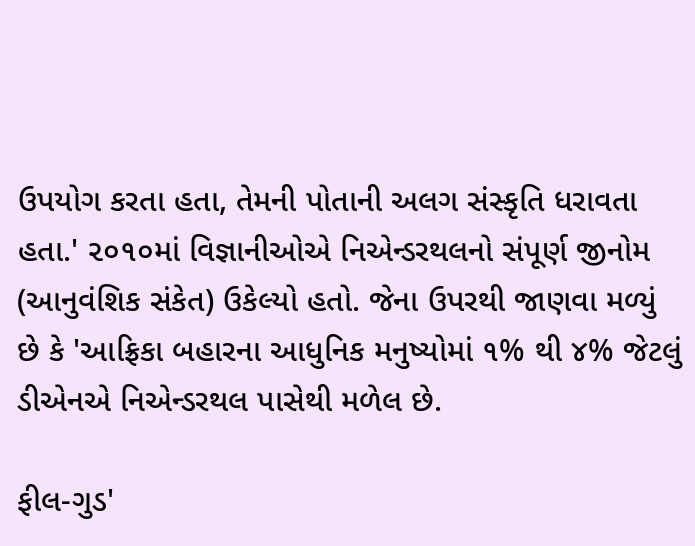ઉપયોગ કરતા હતા, તેમની પોતાની અલગ સંસ્કૃતિ ધરાવતા હતા.' ૨૦૧૦માં વિજ્ઞાનીઓએ નિએન્ડરથલનો સંપૂર્ણ જીનોમ (આનુવંશિક સંકેત) ઉકેલ્યો હતો. જેના ઉપરથી જાણવા મળ્યું છે કે 'આફ્રિકા બહારના આધુનિક મનુષ્યોમાં ૧% થી ૪% જેટલું ડીએનએ નિએન્ડરથલ પાસેથી મળેલ છે.

ફીલ-ગુડ'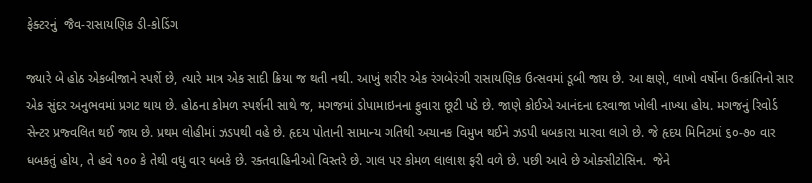ફેક્ટરનું  જૈવ-રાસાયણિક ડી-કોડિંગ

જ્યારે બે હોઠ એકબીજાને સ્પર્શે છે, ત્યારે માત્ર એક સાદી ક્રિયા જ થતી નથી. આખું શરીર એક રંગબેરંગી રાસાયણિક ઉત્સવમાં ડૂબી જાય છે. આ ક્ષણે, લાખો વર્ષોના ઉત્ક્રાંતિનો સાર એક સુંદર અનુભવમાં પ્રગટ થાય છે. હોઠના કોમળ સ્પર્શની સાથે જ, મગજમાં ડોપામાઇનના ફુવારા છૂટી પડે છે. જાણે કોઈએ આનંદના દરવાજા ખોલી નાખ્યા હોય. મગજનું રિવોર્ડ સેન્ટર પ્રજ્વલિત થઈ જાય છે. પ્રથમ લોહીમાં ઝડપથી વહે છે. હૃદય પોતાની સામાન્ય ગતિથી અચાનક વિમુખ થઈને ઝડપી ધબકારા મારવા લાગે છે. જે હૃદય મિનિટમાં ૬૦-૭૦ વાર ધબકતું હોય, તે હવે ૧૦૦ કે તેથી વધુ વાર ધબકે છે. રક્તવાહિનીઓ વિસ્તરે છે. ગાલ પર કોમળ લાલાશ ફરી વળે છે. પછી આવે છે ઓક્સીટોસિન.  જેને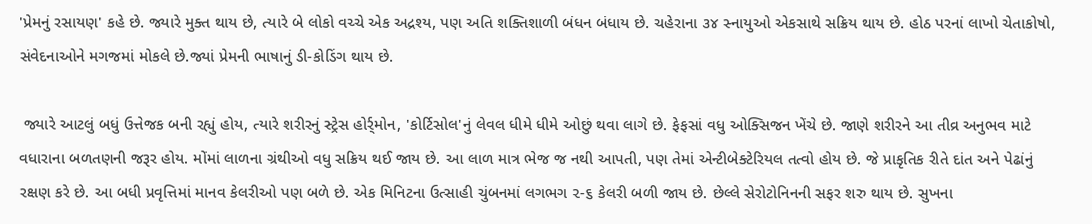'પ્રેમનું રસાયણ' કહે છે. જ્યારે મુક્ત થાય છે, ત્યારે બે લોકો વચ્ચે એક અદ્રશ્ય, પણ અતિ શક્તિશાળી બંધન બંધાય છે. ચહેરાના ૩૪ સ્નાયુઓ એકસાથે સક્રિય થાય છે. હોઠ પરનાં લાખો ચેતાકોષો, સંવેદનાઓને મગજમાં મોકલે છે.જ્યાં પ્રેમની ભાષાનું ડી-કોડિંગ થાય છે.

 જ્યારે આટલું બધું ઉત્તેજક બની રહ્યું હોય, ત્યારે શરીરનું સ્ટ્રેસ હોર્ર્મોન, 'કોર્ટિસોલ'નું લેવલ ધીમે ધીમે ઓછું થવા લાગે છે. ફેફસાં વધુ ઓક્સિજન ખેંચે છે. જાણે શરીરને આ તીવ્ર અનુભવ માટે વધારાના બળતણની જરૂર હોય. મોંમાં લાળના ગ્રંથીઓ વધુ સક્રિય થઈ જાય છે. આ લાળ માત્ર ભેજ જ નથી આપતી, પણ તેમાં એન્ટીબેક્ટેરિયલ તત્વો હોય છે. જે પ્રાકૃતિક રીતે દાંત અને પેઢાંનું રક્ષણ કરે છે. આ બધી પ્રવૃત્તિમાં માનવ કેલરીઓ પણ બળે છે. એક મિનિટના ઉત્સાહી ચુંબનમાં લગભગ ૨-૬ કેલરી બળી જાય છે. છેલ્લે સેરોટોનિનની સફર શરુ થાય છે. સુખના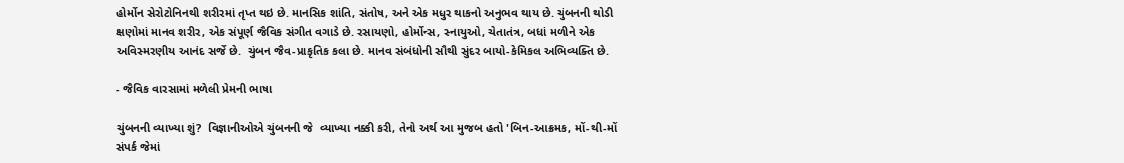હોર્મોન સેરોટોનિનથી શરીરમાં તૃપ્ત થઇ છે. માનસિક શાંતિ, સંતોષ, અને એક મધુર થાકનો અનુભવ થાય છે. ચુંબનની થોડી ક્ષણોમાં માનવ શરીર, એક સંપૂર્ણ જૈવિક સંગીત વગાડે છે. રસાયણો, હોર્મોન્સ, સ્નાયુઓ, ચેતાતંત્ર, બધાં મળીને એક અવિસ્મરણીય આનંદ સર્જે છે.  ચુંબન જૈવ-પ્રાકૃતિક કલા છે. માનવ સંબંધોની સૌથી સુંદર બાયો-કેમિકલ અભિવ્યક્તિ છે.

- જૈવિક વારસામાં મળેલી પ્રેમની ભાષા

ચુંબનની વ્યાખ્યા શું?  વિજ્ઞાનીઓએ ચુંબનની જે  વ્યાખ્યા નક્કી કરી, તેનો અર્થ આ મુજબ હતો 'બિન-આક્રમક, મોં-થી-મોં સંપર્ક જેમાં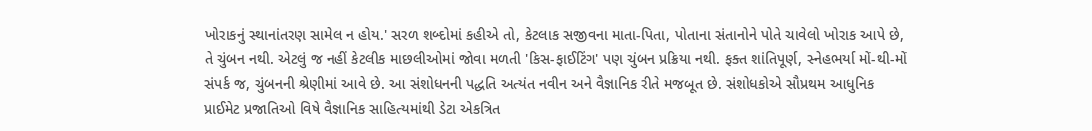ખોરાકનું સ્થાનાંતરણ સામેલ ન હોય.' સરળ શબ્દોમાં કહીએ તો, કેટલાક સજીવના માતા-પિતા, પોતાના સંતાનોને પોતે ચાવેલો ખોરાક આપે છે, તે ચુંબન નથી. એટલું જ નહીં કેટલીક માછલીઓમાં જોવા મળતી 'કિસ-ફાઈટિંગ' પણ ચુંબન પ્રક્રિયા નથી. ફક્ત શાંતિપૂર્ણ, સ્નેહભર્યા મોં-થી-મોં સંપર્ક જ, ચુંબનની શ્રેણીમાં આવે છે. આ સંશોધનની પદ્ધતિ અત્યંત નવીન અને વૈજ્ઞાનિક રીતે મજબૂત છે. સંશોધકોએ સૌપ્રથમ આધુનિક પ્રાઈમેટ પ્રજાતિઓ વિષે વૈજ્ઞાનિક સાહિત્યમાંથી ડેટા એકત્રિત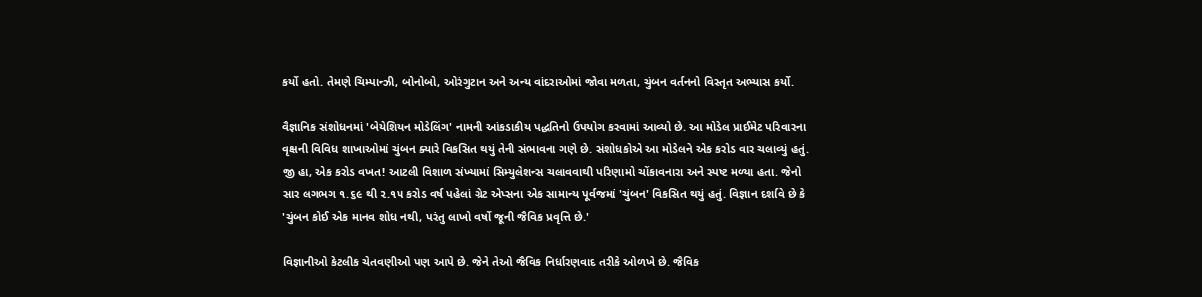કર્યો હતો. તેમણે ચિમ્પાન્ઝી, બોનોબો, ઓરંગુટાન અને અન્ય વાંદરાઓમાં જોવા મળતા, ચુંબન વર્તનનો વિસ્તૃત અભ્યાસ કર્યો.

વૈજ્ઞાનિક સંશોધનમાં 'બેયેશિયન મોડેલિંગ' નામની આંકડાકીય પદ્ધતિનો ઉપયોગ કરવામાં આવ્યો છે. આ મોડેલ પ્રાઈમેટ પરિવારના વૃક્ષની વિવિધ શાખાઓમાં ચુંબન ક્યારે વિકસિત થયું તેની સંભાવના ગણે છે. સંશોધકોએ આ મોડેલને એક કરોડ વાર ચલાવ્યું હતું. જી હા, એક કરોડ વખત! આટલી વિશાળ સંખ્યામાં સિમ્યુલેશન્સ ચલાવવાથી પરિણામો ચોંકાવનારા અને સ્પષ્ટ મળ્યા હતા. જેનો સાર લગભગ ૧.૬૯ થી ૨.૧૫ કરોડ વર્ષ પહેલાં ગ્રેટ એપ્સના એક સામાન્ય પૂર્વજમાં 'ચુંબન' વિકસિત થયું હતું. વિજ્ઞાન દર્શાવે છે કે 'ચુંબન કોઈ એક માનવ શોધ નથી, પરંતુ લાખો વર્ષો જૂની જૈવિક પ્રવૃત્તિ છે.'

વિજ્ઞાનીઓ કેટલીક ચેતવણીઓ પણ આપે છે. જેને તેઓ જૈવિક નિર્ધારણવાદ તરીકે ઓળખે છે. જૈવિક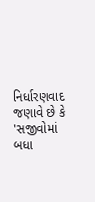નિર્ધારણવાદ જણાવે છે કે 'સજીવોમાં બધા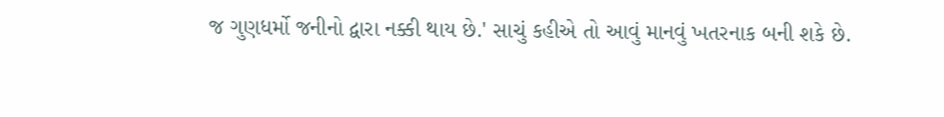જ ગુણધર્મો જનીનો દ્વારા નક્કી થાય છે.' સાચું કહીએ તો આવું માનવું ખતરનાક બની શકે છે.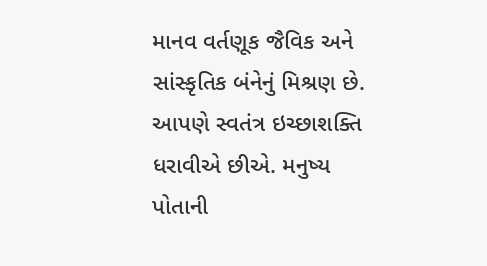માનવ વર્તણૂક જૈવિક અને સાંસ્કૃતિક બંનેનું મિશ્રણ છે. આપણે સ્વતંત્ર ઇચ્છાશક્તિ ધરાવીએ છીએ. મનુષ્ય પોતાની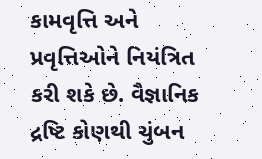કામવૃત્તિ અને પ્રવૃત્તિઓને નિયંત્રિત કરી શકે છે. વૈજ્ઞાનિક દ્રષ્ટિ કોણથી ચુંબન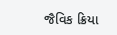જૈવિક ક્રિયા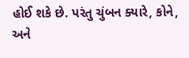હોઈ શકે છે. પરંતુ ચુંબન ક્યારે, કોને, અને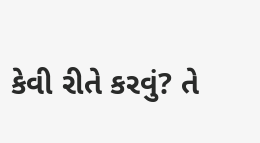કેવી રીતે કરવું? તે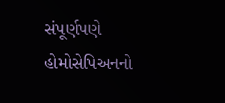સંપૂર્ણપણે હોમોસેપિઅનનો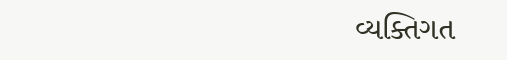વ્યક્તિગત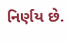નિર્ણય છે.